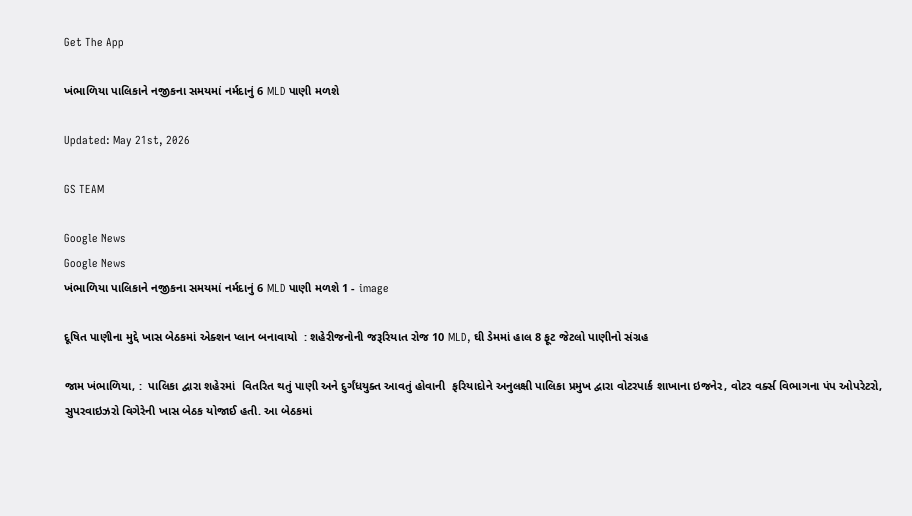Get The App

ખંભાળિયા પાલિકાને નજીકના સમયમાં નર્મદાનું 6 MLD પાણી મળશે

Updated: May 21st, 2026

GS TEAM

Google News
Google News
ખંભાળિયા પાલિકાને નજીકના સમયમાં નર્મદાનું 6 MLD પાણી મળશે 1 - image

દૂષિત પાણીના મુદ્દે ખાસ બેઠકમાં એક્શન પ્લાન બનાવાયો  : શહેરીજનોની જરૂરિયાત રોજ 10 MLD, ઘી ડેમમાં હાલ 8 ફૂટ જેટલો પાણીનો સંગ્રહ

જામ ખંભાળિયા, :  પાલિકા દ્વારા શહેરમાં  વિતરિત થતું પાણી અને દુર્ગંધયુક્ત આવતું હોવાની  ફરિયાદોને અનુલક્ષી પાલિકા પ્રમુખ દ્વારા વોટરપાર્ક શાખાના ઇજનેર, વોટર વર્ક્સ વિભાગના પંપ ઓપરેટરો, સુપરવાઇઝરો વિગેરેની ખાસ બેઠક યોજાઈ હતી. આ બેઠકમાં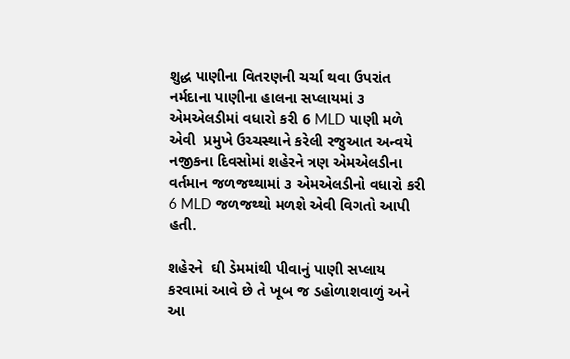શુદ્ધ પાણીના વિતરણની ચર્ચા થવા ઉપરાંત નર્મદાના પાણીના હાલના સપ્લાયમાં ૩ એમએલડીમાં વધારો કરી 6 MLD પાણી મળે એવી  પ્રમુખે ઉચ્ચસ્થાને કરેલી રજુઆત અન્વયે  નજીકના દિવસોમાં શહેરને ત્રણ એમએલડીના વર્તમાન જળજથ્થામાં ૩ એમએલડીનો વધારો કરી 6 MLD જળજથ્થો મળશે એવી વિગતો આપી હતી.

શહેરને  ઘી ડેમમાંથી પીવાનું પાણી સપ્લાય કરવામાં આવે છે તે ખૂબ જ ડહોળાશવાળું અને આ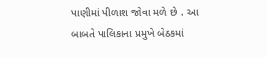પાણીમાં પીળાશ જોવા મળે છે . આ  બાબતે પાલિકાના પ્રમુખે બેઠકમાં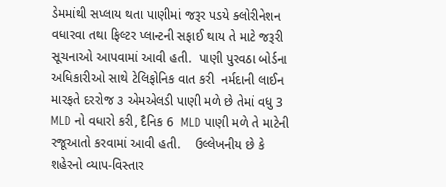ડેમમાંથી સપ્લાય થતા પાણીમાં જરૂર પડયે ક્લોરીનેશન વધારવા તથા ફિલ્ટર પ્લાન્ટની સફાઈ થાય તે માટે જરૂરી સૂચનાઓ આપવામાં આવી હતી.  પાણી પુરવઠા બોર્ડના અધિકારીઓ સાથે ટેલિફોનિક વાત કરી  નર્મદાની લાઈન મારફતે દરરોજ ૩ એમએલડી પાણી મળે છે તેમાં વધુ 3 MLD નો વધારો કરી, દૈનિક 6  MLD પાણી મળે તે માટેની રજૂઆતો કરવામાં આવી હતી.    ઉલ્લેખનીય છે કે  શહેરનો વ્યાપ-વિસ્તાર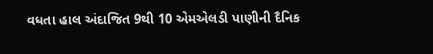વધતા હાલ અંદાજિત 9થી 10 એમએલડી પાણીની દૈનિક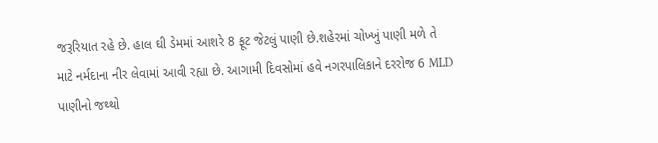જરૂરિયાત રહે છે. હાલ ઘી ડેમમાં આશરે 8 ફૂટ જેટલું પાણી છે.શહેરમાં ચોખ્ખું પાણી મળે તે માટે નર્મદાના નીર લેવામાં આવી રહ્યા છે. આગામી દિવસોમાં હવે નગરપાલિકાને દરરોજ 6 MLD પાણીનો જથ્થો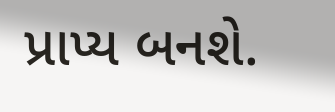પ્રાપ્ય બનશે.